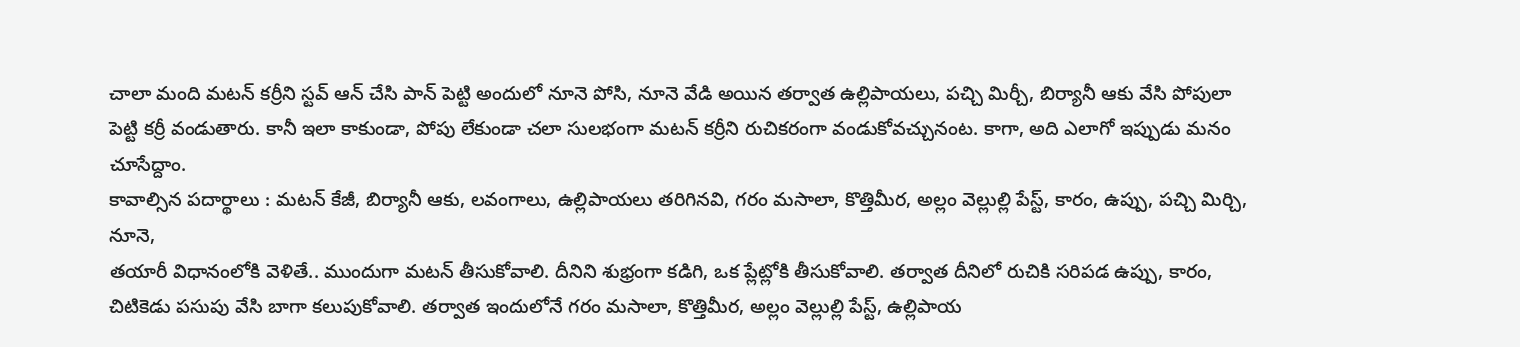చాలా మంది మటన్ కర్రీని స్టవ్ ఆన్ చేసి పాన్ పెట్టి అందులో నూనె పోసి, నూనె వేడి అయిన తర్వాత ఉల్లిపాయలు, పచ్చి మిర్చీ, బిర్యానీ ఆకు వేసి పోపులా పెట్టి కర్రీ వండుతారు. కానీ ఇలా కాకుండా, పోపు లేకుండా చలా సులభంగా మటన్ కర్రీని రుచికరంగా వండుకోవచ్చునంట. కాగా, అది ఎలాగో ఇప్పుడు మనం చూసేద్దాం.
కావాల్సిన పదార్థాలు : మటన్ కేజీ, బిర్యానీ ఆకు, లవంగాలు, ఉల్లిపాయలు తరిగినవి, గరం మసాలా, కొత్తిమీర, అల్లం వెల్లుల్లి పేస్ట్, కారం, ఉప్పు, పచ్చి మిర్చి, నూనె,
తయారీ విధానంలోకి వెళితే.. ముందుగా మటన్ తీసుకోవాలి. దీనిని శుభ్రంగా కడిగి, ఒక ప్లేట్లోకి తీసుకోవాలి. తర్వాత దీనిలో రుచికి సరిపడ ఉప్పు, కారం, చిటికెడు పసుపు వేసి బాగా కలుపుకోవాలి. తర్వాత ఇందులోనే గరం మసాలా, కొత్తిమీర, అల్లం వెల్లుల్లి పేస్ట్, ఉల్లిపాయ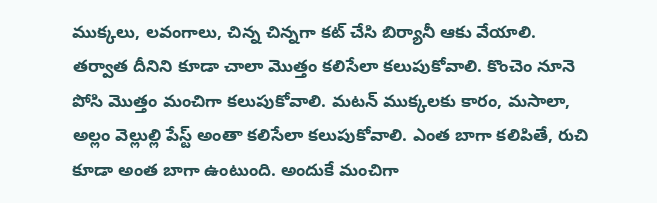ముక్కలు, లవంగాలు, చిన్న చిన్నగా కట్ చేసి బిర్యానీ ఆకు వేయాలి.
తర్వాత దీనిని కూడా చాలా మొత్తం కలిసేలా కలుపుకోవాలి. కొంచెం నూనె పోసి మొత్తం మంచిగా కలుపుకోవాలి. మటన్ ముక్కలకు కారం, మసాలా, అల్లం వెల్లుల్లి పేస్ట్ అంతా కలిసేలా కలుపుకోవాలి. ఎంత బాగా కలిపితే, రుచి కూడా అంత బాగా ఉంటుంది. అందుకే మంచిగా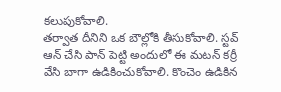కలుపుకోవాలి.
తర్వాత దీనిని ఒక బౌల్లోకి తీసుకోవాలి. స్టవ్ ఆన్ చేసి పాన్ పెట్టి అందులో ఈ మటన్ కర్రీ వేసి బాగా ఉడికించుకోవాలి. కొంచెం ఉడికిన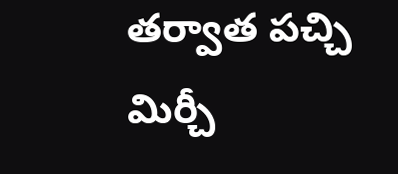తర్వాత పచ్చి మిర్చీ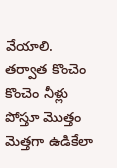వేయాలి. తర్వాత కొంచెం కొంచెం నీళ్లు పోస్తూ మొత్తం మెత్తగా ఉడికేలా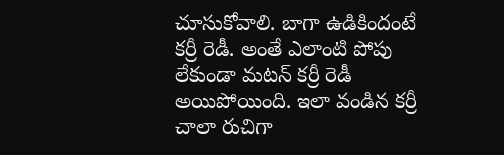చూసుకోవాలి. బాగా ఉడికిందంటే కర్రీ రెడీ. అంతే ఎలాంటి పోపు లేకుండా మటన్ కర్రీ రెడీ అయిపోయింది. ఇలా వండిన కర్రీ చాలా రుచిగా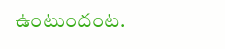ఉంటుందంట.